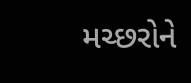મચ્છરોને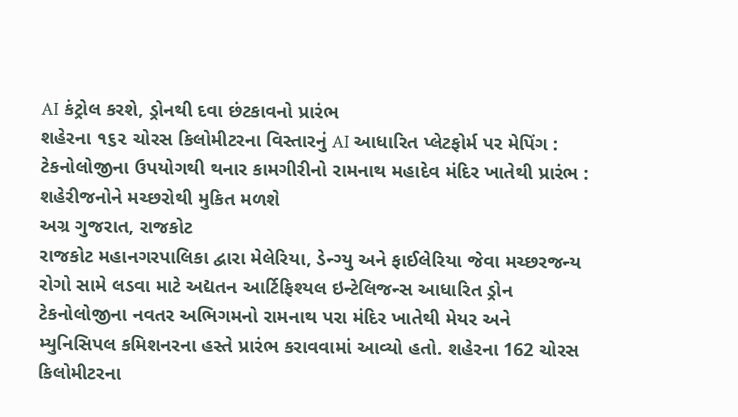AI કંટ્રોલ કરશે, ડ્રોનથી દવા છંટકાવનો પ્રારંભ
શહેરના ૧૬૨ ચોરસ કિલોમીટરના વિસ્તારનું AI આધારિત પ્લેટફોર્મ પર મેપિંગ : ટેકનોલોજીના ઉપયોગથી થનાર કામગીરીનો રામનાથ મહાદેવ મંદિર ખાતેથી પ્રારંભ : શહેરીજનોને મચ્છરોથી મુકિત મળશે
અગ્ર ગુજરાત, રાજકોટ
રાજકોટ મહાનગરપાલિકા દ્વારા મેલેરિયા, ડેન્ગ્યુ અને ફાઈલેરિયા જેવા મચ્છરજન્ય રોગો સામે લડવા માટે અદ્યતન આર્ટિફિશ્યલ ઇન્ટેલિજન્સ આધારિત ડ્રોન ટેકનોલોજીના નવતર અભિગમનો રામનાથ પરા મંદિર ખાતેથી મેયર અને મ્યુનિસિપલ કમિશનરના હસ્તે પ્રારંભ કરાવવામાં આવ્યો હતો. શહેરના 162 ચોરસ કિલોમીટરના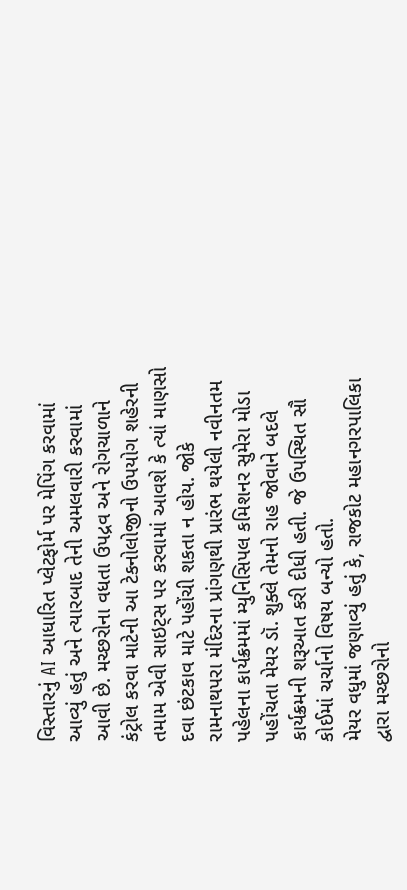વિસ્તારનું AI આધારિત પ્લેટફોર્મ પર મેપિંગ કરવામાં આવ્યું હતું અને ત્યારબાદ તેની અમલવારી કરવામાં આવી છે. મચ્છરોના વધતા ઉપદ્રવ અને રોગચાળાને કંટ્રોલ કરવા માટેની આ ટેકનોલોજીનો ઉપયોગ શહેરની તમામ એવી સાઇટ્સ પર કરવામાં આવશે કે ત્યાં માણસો દવા છંટકાવ માટે પહોંચી શકતા ન હોય. જોકે રામનાથપરા મંદિરના પ્રાંગણથી પ્રારંભ થયેલી નવીનતમ પહેલના કાર્યક્રમમાં મ્યુનિસિપલ કમિશનર સુમેરા મોડા પહોંચતા મેયર ડૉ. શુક્લે તેમનો રાહ જોવાને બદલે કાર્યક્રમની શરૂઆત કરી દીધી હતી. જે ઉપસ્થિત સૌ કોઈમાં ચર્ચાનો વિષય બન્યો હતો.
મેયર વધુમાં જણાવ્યું હતું કે, રાજકોટ મહાનગરપાલિકા દ્વારા મચ્છરોનો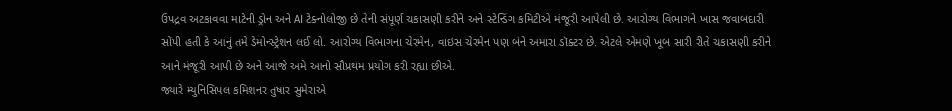ઉપદ્રવ અટકાવવા માટેની ડ્રોન અને AI ટેક્નોલોજી છે તેની સંપૂર્ણ ચકાસણી કરીને અને સ્ટેન્ડિંગ કમિટીએ મંજૂરી આપેલી છે. આરોગ્ય વિભાગને ખાસ જવાબદારી સોંપી હતી કે આનું તમે ડેમોન્સ્ટ્રેશન લઈ લો. આરોગ્ય વિભાગના ચેરમેન, વાઇસ ચેરમેન પણ બંને અમારા ડૉક્ટર છે. એટલે એમણે ખૂબ સારી રીતે ચકાસણી કરીને આને મંજૂરી આપી છે અને આજે અમે આનો સૌપ્રથમ પ્રયોગ કરી રહ્યા છીએ.
જ્યારે મ્યુનિસિપલ કમિશનર તુષાર સુમેરાએ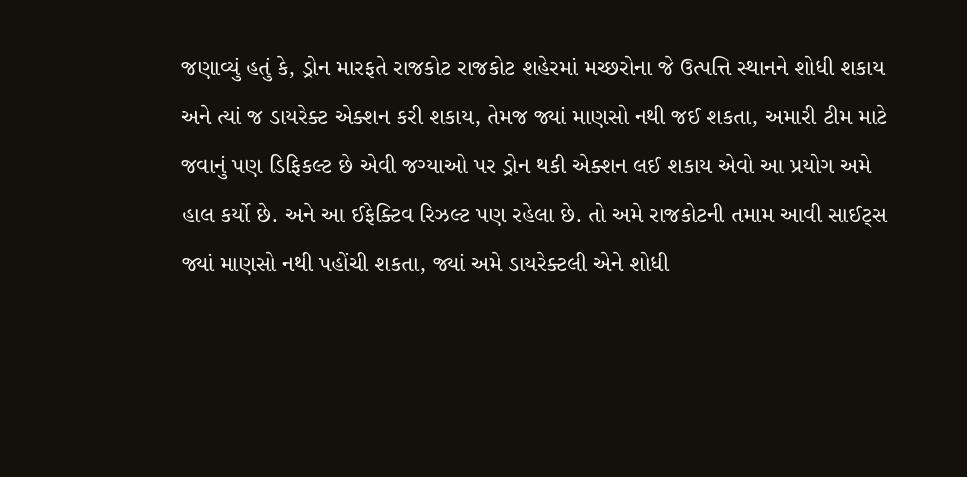જણાવ્યું હતું કે, ડ્રોન મારફતે રાજકોટ રાજકોટ શહેરમાં મચ્છરોના જે ઉત્પત્તિ સ્થાનને શોધી શકાય અને ત્યાં જ ડાયરેક્ટ એક્શન કરી શકાય, તેમજ જ્યાં માણસો નથી જઈ શકતા, અમારી ટીમ માટે જવાનું પણ ડિફિકલ્ટ છે એવી જગ્યાઓ પર ડ્રોન થકી એક્શન લઈ શકાય એવો આ પ્રયોગ અમે હાલ કર્યો છે. અને આ ઈફેક્ટિવ રિઝલ્ટ પણ રહેલા છે. તો અમે રાજકોટની તમામ આવી સાઈટ્સ જ્યાં માણસો નથી પહોંચી શકતા, જ્યાં અમે ડાયરેક્ટલી એને શોધી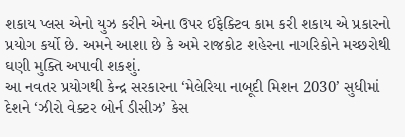શકાય પ્લસ એનો યુઝ કરીને એના ઉપર ઈફેક્ટિવ કામ કરી શકાય એ પ્રકારનો પ્રયોગ કર્યો છે. અમને આશા છે કે અમે રાજકોટ શહેરના નાગરિકોને મચ્છરોથી ઘણી મુક્તિ અપાવી શકશું.
આ નવતર પ્રયોગથી કેન્દ્ર સરકારના ‘મેલેરિયા નાબૂદી મિશન 2030’ સુધીમાં દેશને ‘ઝીરો વેક્ટર બોર્ન ડીસીઝ’ કેસ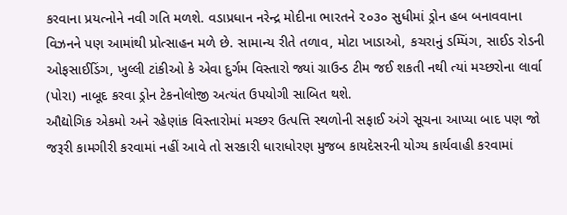કરવાના પ્રયત્નોને નવી ગતિ મળશે. વડાપ્રધાન નરેન્દ્ર મોદીના ભારતને ૨૦૩૦ સુધીમાં ડ્રોન હબ બનાવવાના વિઝનને પણ આમાંથી પ્રોત્સાહન મળે છે. સામાન્ય રીતે તળાવ, મોટા ખાડાઓ, કચરાનું ડમ્પિંગ, સાઈડ રોડની ઓફસાઈડિંગ, ખુલ્લી ટાંકીઓ કે એવા દુર્ગમ વિસ્તારો જ્યાં ગ્રાઉન્ડ ટીમ જઈ શકતી નથી ત્યાં મચ્છરોના લાર્વા (પોરા) નાબૂદ કરવા ડ્રોન ટેકનોલોજી અત્યંત ઉપયોગી સાબિત થશે.
ઔદ્યોગિક એકમો અને રહેણાંક વિસ્તારોમાં મચ્છર ઉત્પત્તિ સ્થળોની સફાઈ અંગે સૂચના આપ્યા બાદ પણ જો જરૂરી કામગીરી કરવામાં નહીં આવે તો સરકારી ધારાધોરણ મુજબ કાયદેસરની યોગ્ય કાર્યવાહી કરવામાં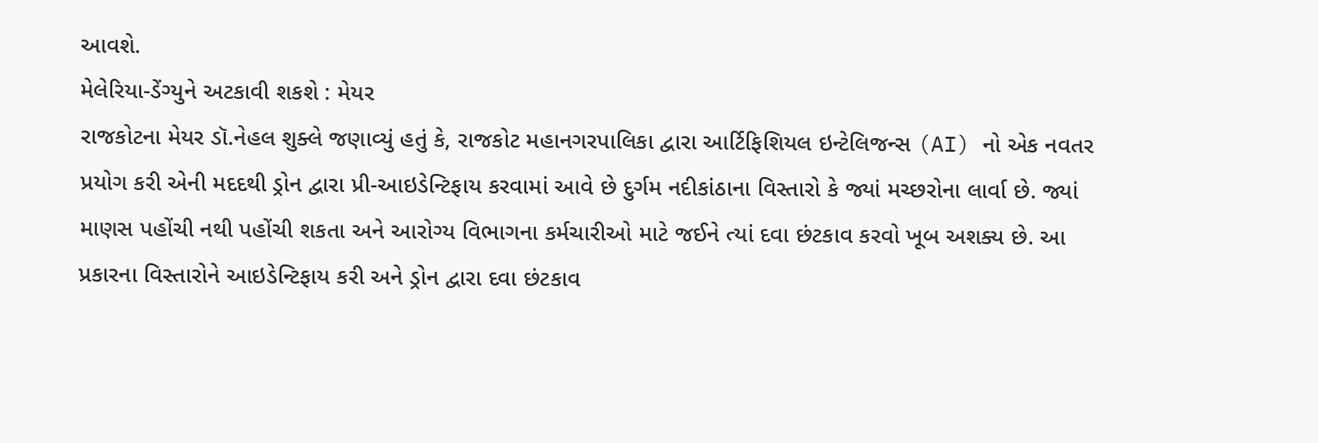આવશે.
મેલેરિયા-ડેંગ્યુને અટકાવી શકશે : મેયર
રાજકોટના મેયર ડૉ.નેહલ શુક્લે જણાવ્યું હતું કે, રાજકોટ મહાનગરપાલિકા દ્વારા આર્ટિફિશિયલ ઇન્ટેલિજન્સ (AI) નો એક નવતર પ્રયોગ કરી એની મદદથી ડ્રોન દ્વારા પ્રી-આઇડેન્ટિફાય કરવામાં આવે છે દુર્ગમ નદીકાંઠાના વિસ્તારો કે જ્યાં મચ્છરોના લાર્વા છે. જ્યાં માણસ પહોંચી નથી પહોંચી શકતા અને આરોગ્ય વિભાગના કર્મચારીઓ માટે જઈને ત્યાં દવા છંટકાવ કરવો ખૂબ અશક્ય છે. આ પ્રકારના વિસ્તારોને આઇડેન્ટિફાય કરી અને ડ્રોન દ્વારા દવા છંટકાવ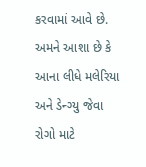કરવામાં આવે છે. અમને આશા છે કે આના લીધે મલેરિયા અને ડેન્ગ્યુ જેવા રોગો માટે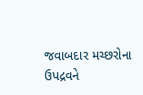જવાબદાર મચ્છરોના ઉપદ્રવને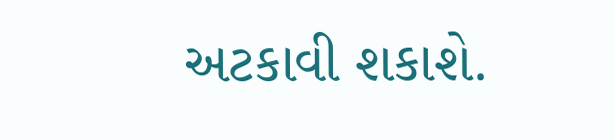અટકાવી શકાશે.